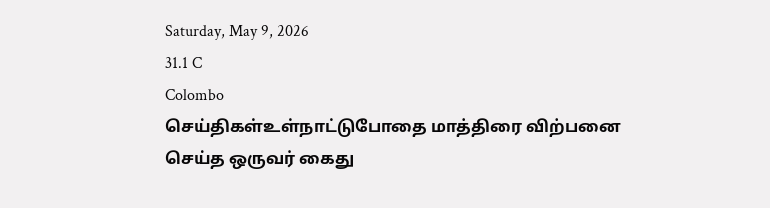Saturday, May 9, 2026
31.1 C
Colombo
செய்திகள்உள்நாட்டுபோதை மாத்திரை விற்பனை செய்த ஒருவர் கைது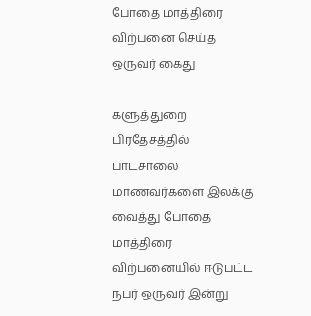போதை மாத்திரை விற்பனை செய்த ஒருவர் கைது

களுத்துறை பிரதேசத்தில் பாடசாலை மாணவர்களை இலக்கு வைத்து போதை மாத்திரை விற்பனையில் ஈடுபட்ட நபர் ஒருவர் இன்று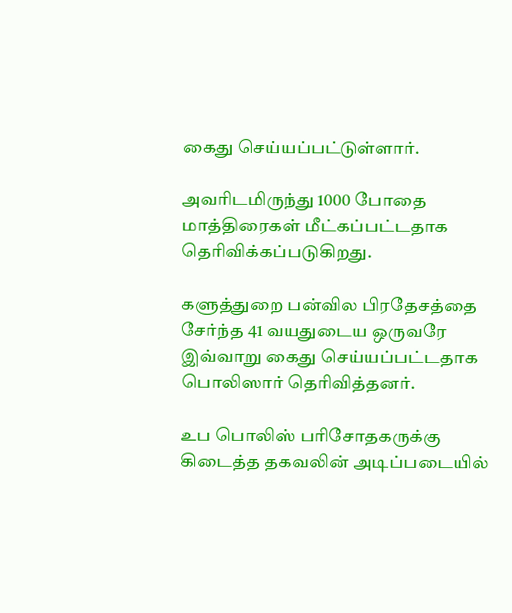கைது செய்யப்பட்டுள்ளார்.

அவரிடமிருந்து 1000 போதை மாத்திரைகள் மீட்கப்பட்டதாக தெரிவிக்கப்படுகிறது.

களுத்துறை பன்வில பிரதேசத்தை சேர்ந்த 41 வயதுடைய ஒருவரே இவ்வாறு கைது செய்யப்பட்டதாக பொலிஸார் தெரிவித்தனர்.

உப பொலிஸ் பரிசோதகருக்கு கிடைத்த தகவலின் அடிப்படையில்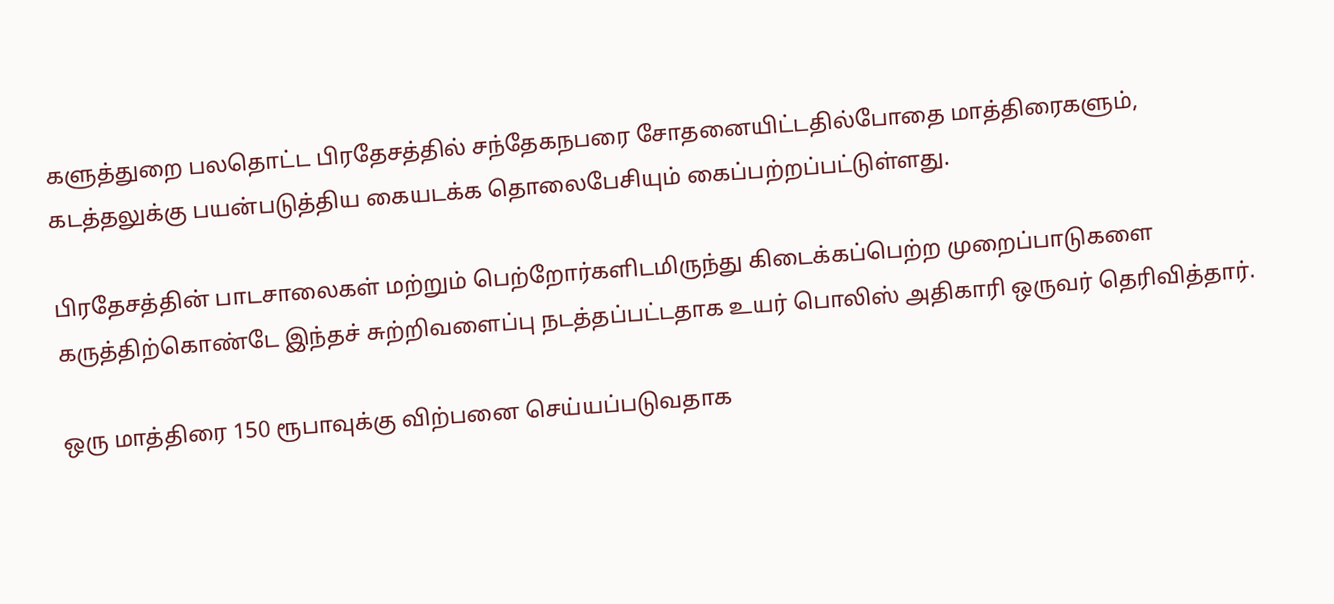களுத்துறை பலதொட்ட பிரதேசத்தில் சந்தேகநபரை சோதனையிட்டதில்போதை மாத்திரைகளும், கடத்தலுக்கு பயன்படுத்திய கையடக்க தொலைபேசியும் கைப்பற்றப்பட்டுள்ளது.

பிரதேசத்தின் பாடசாலைகள் மற்றும் பெற்றோர்களிடமிருந்து கிடைக்கப்பெற்ற முறைப்பாடுகளை கருத்திற்கொண்டே இந்தச் சுற்றிவளைப்பு நடத்தப்பட்டதாக உயர் பொலிஸ் அதிகாரி ஒருவர் தெரிவித்தார்.

ஒரு மாத்திரை 150 ரூபாவுக்கு விற்பனை செய்யப்படுவதாக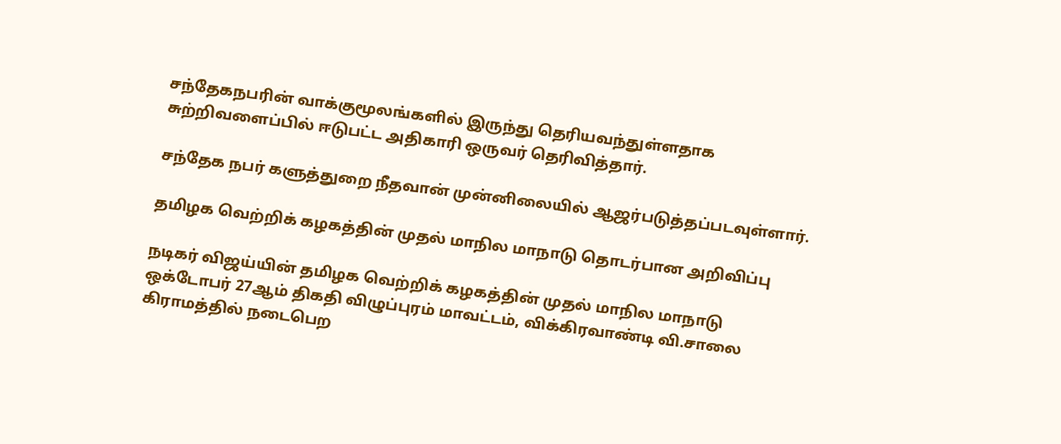சந்தேகநபரின் வாக்குமூலங்களில் இருந்து தெரியவந்துள்ளதாக சுற்றிவளைப்பில் ஈடுபட்ட அதிகாரி ஒருவர் தெரிவித்தார்.

சந்தேக நபர் களுத்துறை நீதவான் முன்னிலையில் ஆஜர்படுத்தப்படவுள்ளார்.

தமிழக வெற்றிக் கழகத்தின் முதல் மாநில மாநாடு தொடர்பான அறிவிப்பு

நடிகர் விஜய்யின் தமிழக வெற்றிக் கழகத்தின் முதல் மாநில மாநாடு ஒக்டோபர் 27ஆம் திகதி விழுப்புரம் மாவட்டம், விக்கிரவாண்டி வி.சாலை கிராமத்தில் நடைபெற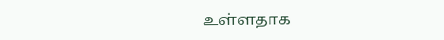உள்ளதாக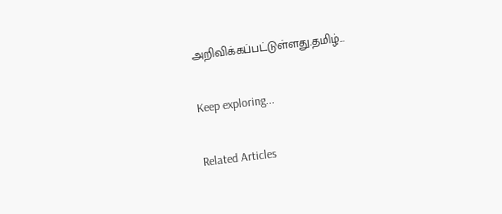அறிவிக்கப்பட்டுள்ளது.தமிழ்...

Keep exploring...

Related Articles